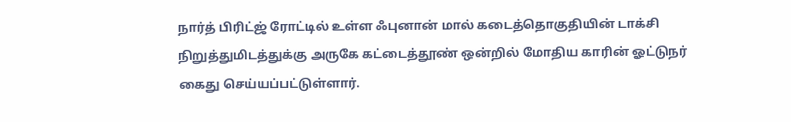நார்த் பிரிட்ஜ் ரோட்டில் உள்ள ஃபுனான் மால் கடைத்தொகுதியின் டாக்சி நிறுத்துமிடத்துக்கு அருகே கட்டைத்தூண் ஒன்றில் மோதிய காரின் ஓட்டுநர் கைது செய்யப்பட்டுள்ளார்.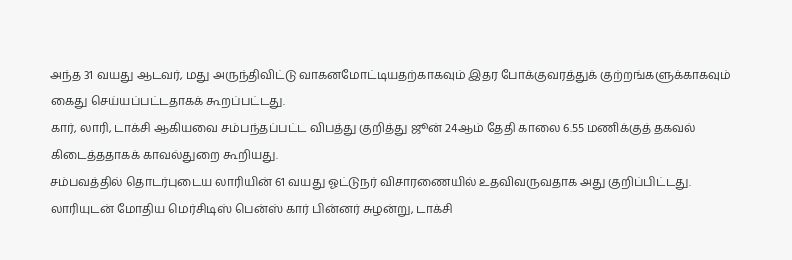அந்த 31 வயது ஆடவர், மது அருந்திவிட்டு வாகனமோட்டியதற்காகவும் இதர போக்குவரத்துக் குற்றங்களுக்காகவும் கைது செய்யப்பட்டதாகக் கூறப்பட்டது.
கார், லாரி, டாக்சி ஆகியவை சம்பந்தப்பட்ட விபத்து குறித்து ஜூன் 24ஆம் தேதி காலை 6.55 மணிக்குத் தகவல் கிடைத்ததாகக் காவல்துறை கூறியது.
சம்பவத்தில் தொடர்புடைய லாரியின் 61 வயது ஓட்டுநர் விசாரணையில் உதவிவருவதாக அது குறிப்பிட்டது.
லாரியுடன் மோதிய மெர்சிடிஸ் பென்ஸ் கார் பின்னர் சுழன்று, டாக்சி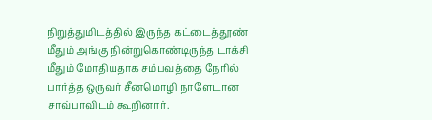நிறுத்துமிடத்தில் இருந்த கட்டைத்தூண் மீதும் அங்கு நின்றுகொண்டிருந்த டாக்சி மீதும் மோதியதாக சம்பவத்தை நேரில் பார்த்த ஒருவர் சீனமொழி நாளேடான சாவ்பாவிடம் கூறினார்.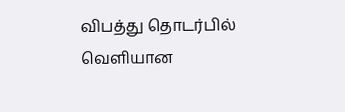விபத்து தொடர்பில் வெளியான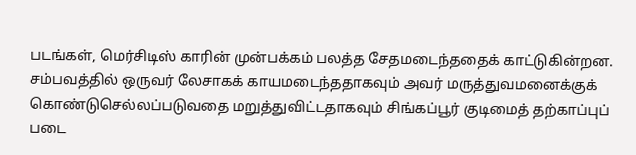படங்கள், மெர்சிடிஸ் காரின் முன்பக்கம் பலத்த சேதமடைந்ததைக் காட்டுகின்றன.
சம்பவத்தில் ஒருவர் லேசாகக் காயமடைந்ததாகவும் அவர் மருத்துவமனைக்குக் கொண்டுசெல்லப்படுவதை மறுத்துவிட்டதாகவும் சிங்கப்பூர் குடிமைத் தற்காப்புப் படை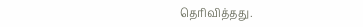தெரிவித்தது.